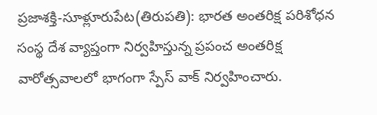ప్రజాశక్తి-సూళ్లూరుపేట(తిరుపతి): భారత అంతరిక్ష పరిశోధన సంస్థ దేశ వ్యాప్తంగా నిర్వహిస్తున్న ప్రపంచ అంతరిక్ష వారోత్సవాలలో భాగంగా స్పేస్ వాక్ నిర్వహించారు.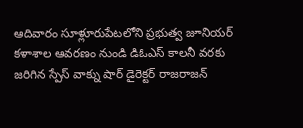ఆదివారం సూళ్లూరుపేటలోని ప్రభుత్వ జూనియర్ కళాశాల ఆవరణం నుండి డిఓఎస్ కాలనీ వరకు జరిగిన స్పేస్ వాక్ను షార్ డైరెక్టర్ రాజరాజన్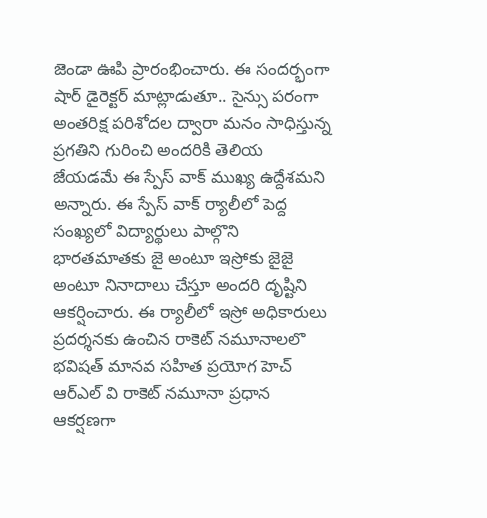జెండా ఊపి ప్రారంభించారు. ఈ సందర్భంగా షార్ డైరెక్టర్ మాట్లాడుతూ.. సైన్సు పరంగా అంతరిక్ష పరిశోదల ద్వారా మనం సాధిస్తున్న ప్రగతిని గురించి అందరికి తెలియ జేయడమే ఈ స్పేస్ వాక్ ముఖ్య ఉద్దేశమని అన్నారు. ఈ స్పేస్ వాక్ ర్యాలీలో పెద్ద సంఖ్యలో విద్యార్థులు పాల్గొని భారతమాతకు జై అంటూ ఇస్రోకు జైజై అంటూ నినాదాలు చేస్తూ అందరి దృష్టిని ఆకర్షించారు. ఈ ర్యాలీలో ఇస్రో అధికారులు ప్రదర్శనకు ఉంచిన రాకెట్ నమూనాలలొ భవిషత్ మానవ సహిత ప్రయోగ హెచ్ ఆర్ఎల్ వి రాకెట్ నమూనా ప్రధాన ఆకర్షణగా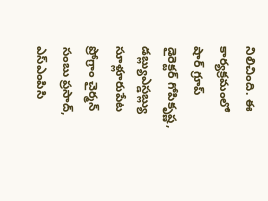నిలిచింది. ఈ కార్యక్రమంలో షార్ గ్రూప్ డైరెక్టర్ గోపికృష్ణ, డబ్ల్యుఎస్డబ్ల్యు సూళ్లూరుపేట ప్రోగ్రాం చైర్మన్ సంబు ప్రసాద్, ఎస్ఎంపిసి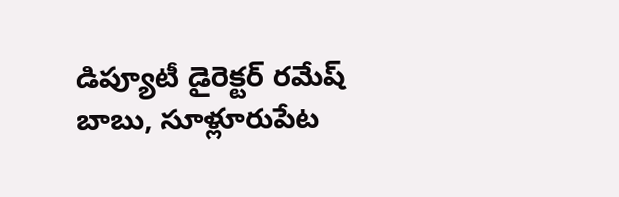డిప్యూటీ డైరెక్టర్ రమేష్ బాబు, సూళ్లూరుపేట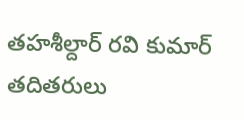తహశీల్దార్ రవి కుమార్ తదితరులు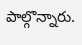పాల్గొన్నారు.